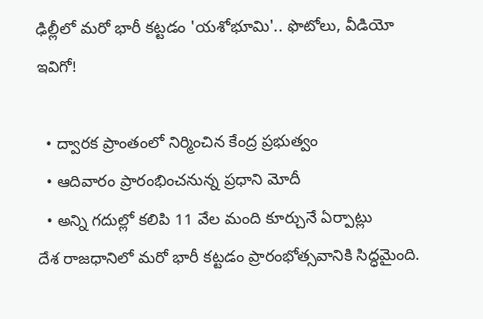ఢిల్లీలో మరో భారీ కట్టడం 'యశోభూమి'.. ఫొటోలు, వీడియో ఇవిగో!

  • ద్వారక ప్రాంతంలో నిర్మించిన కేంద్ర ప్రభుత్వం
  • ఆదివారం ప్రారంభించనున్న ప్రధాని మోదీ
  • అన్ని గదుల్లో కలిపి 11 వేల మంది కూర్చునే ఏర్పాట్లు
దేశ రాజధానిలో మరో భారీ కట్టడం ప్రారంభోత్సవానికి సిద్ధమైంది.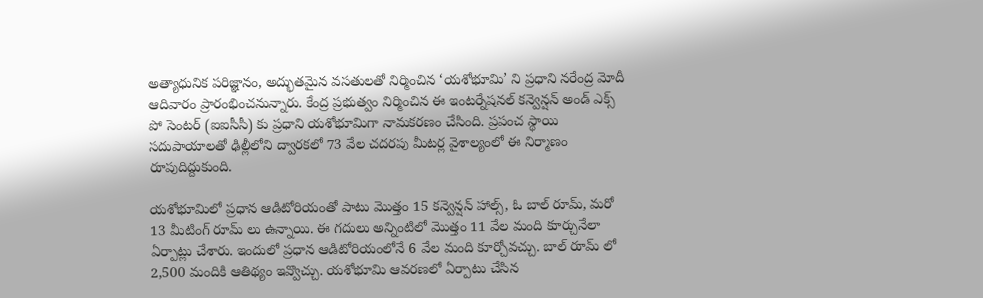అత్యాధునిక పరిజ్ఞానం, అద్భుతమైన వసతులతో నిర్మించిన ‘యశోభూమి’ ని ప్రధాని నరేంద్ర మోదీ ఆదివారం ప్రారంభించనున్నారు. కేంద్ర ప్రభుత్వం నిర్మించిన ఈ ఇంటర్నేషనల్ కన్వెన్షన్ అండ్ ఎక్స్ పో సెంటర్ (ఐఐసీసీ) కు ప్రధాని యశోభూమిగా నామకరణం చేసింది. ప్రపంచ స్థాయి సదుపాయాలతో ఢిల్లీలోని ద్వారకలో 73 వేల చదరపు మీటర్ల వైశాల్యంలో ఈ నిర్మాణం రూపుదిద్దుకుంది.

యశోభూమిలో ప్రధాన ఆడిటోరియంతో పాటు మొత్తం 15 కన్వెన్షన్ హాల్స్, ఓ బాల్ రూమ్, మరో 13 మీటింగ్ రూమ్ లు ఉన్నాయి. ఈ గదులు అన్నింటిలో మొత్తం 11 వేల మంది కూర్చునేలా ఏర్పాట్లు చేశారు. ఇందులో ప్రధాన ఆడిటోరియంలోనే 6 వేల మంది కూర్చోవచ్చు. బాల్ రూమ్ లో 2,500 మందికి ఆతిథ్యం ఇవ్వొచ్చు. యశోభూమి ఆవరణలో ఏర్పాటు చేసిన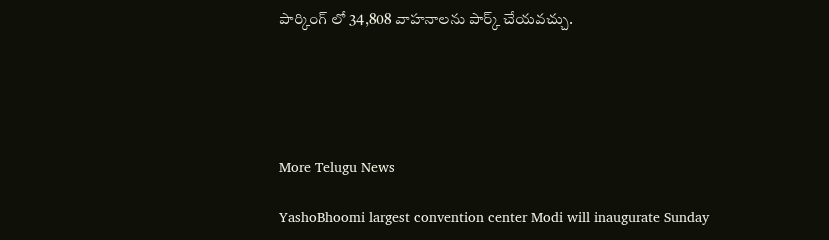పార్కింగ్ లో 34,808 వాహనాలను పార్క్ చేయవచ్చు.





More Telugu News

YashoBhoomi largest convention center Modi will inaugurate Sunday